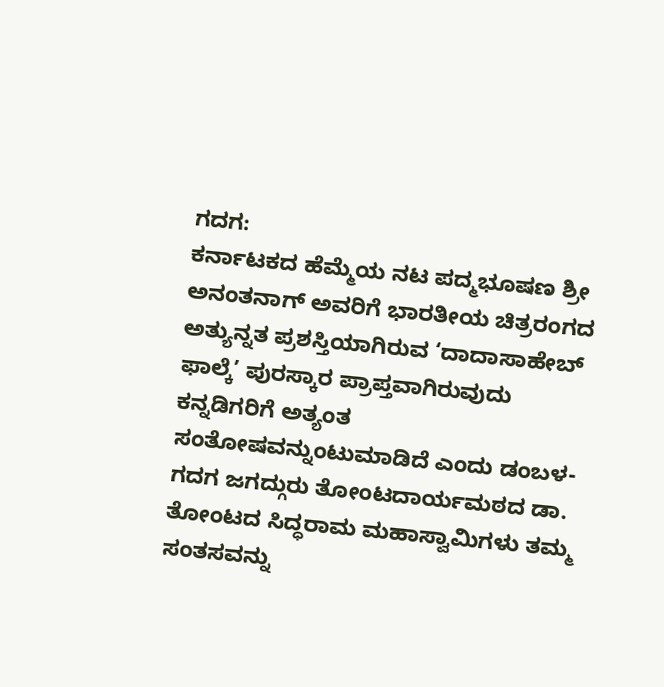ಗದಗ:
ಕರ್ನಾಟಕದ ಹೆಮ್ಮೆಯ ನಟ ಪದ್ಮಭೂಷಣ ಶ್ರೀ ಅನಂತನಾಗ್ ಅವರಿಗೆ ಭಾರತೀಯ ಚಿತ್ರರಂಗದ ಅತ್ಯುನ್ನತ ಪ್ರಶಸ್ತಿಯಾಗಿರುವ ‘ದಾದಾಸಾಹೇಬ್ ಫಾಲ್ಕೆ’ ಪುರಸ್ಕಾರ ಪ್ರಾಪ್ತವಾಗಿರುವುದು ಕನ್ನಡಿಗರಿಗೆ ಅತ್ಯಂತ ಸಂತೋಷವನ್ನುಂಟುಮಾಡಿದೆ ಎಂದು ಡಂಬಳ-ಗದಗ ಜಗದ್ಗುರು ತೋಂಟದಾರ್ಯಮಠದ ಡಾ. ತೋಂಟದ ಸಿದ್ಧರಾಮ ಮಹಾಸ್ವಾಮಿಗಳು ತಮ್ಮ ಸಂತಸವನ್ನು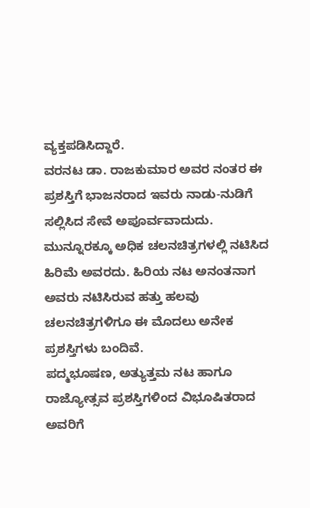ವ್ಯಕ್ತಪಡಿಸಿದ್ದಾರೆ.
ವರನಟ ಡಾ. ರಾಜಕುಮಾರ ಅವರ ನಂತರ ಈ ಪ್ರಶಸ್ತಿಗೆ ಭಾಜನರಾದ ಇವರು ನಾಡು-ನುಡಿಗೆ ಸಲ್ಲಿಸಿದ ಸೇವೆ ಅಪೂರ್ವವಾದುದು. ಮುನ್ನೂರಕ್ಕೂ ಅಧಿಕ ಚಲನಚಿತ್ರಗಳಲ್ಲಿ ನಟಿಸಿದ ಹಿರಿಮೆ ಅವರದು. ಹಿರಿಯ ನಟ ಅನಂತನಾಗ ಅವರು ನಟಿಸಿರುವ ಹತ್ತು ಹಲವು ಚಲನಚಿತ್ರಗಳಿಗೂ ಈ ಮೊದಲು ಅನೇಕ ಪ್ರಶಸ್ತಿಗಳು ಬಂದಿವೆ.
ಪದ್ಮಭೂಷಣ, ಅತ್ಯುತ್ತಮ ನಟ ಹಾಗೂ ರಾಜ್ಯೋತ್ಸವ ಪ್ರಶಸ್ತಿಗಳಿಂದ ವಿಭೂಷಿತರಾದ ಅವರಿಗೆ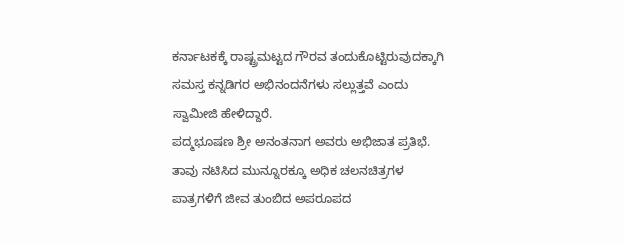ಕರ್ನಾಟಕಕ್ಕೆ ರಾಷ್ಟ್ರಮಟ್ಟದ ಗೌರವ ತಂದುಕೊಟ್ಟಿರುವುದಕ್ಕಾಗಿ ಸಮಸ್ತ ಕನ್ನಡಿಗರ ಅಭಿನಂದನೆಗಳು ಸಲ್ಲುತ್ತವೆ ಎಂದು ಸ್ವಾಮೀಜಿ ಹೇಳಿದ್ದಾರೆ.
ಪದ್ಮಭೂಷಣ ಶ್ರೀ ಅನಂತನಾಗ ಅವರು ಅಭಿಜಾತ ಪ್ರತಿಭೆ. ತಾವು ನಟಿಸಿದ ಮುನ್ನೂರಕ್ಕೂ ಅಧಿಕ ಚಲನಚಿತ್ರಗಳ ಪಾತ್ರಗಳಿಗೆ ಜೀವ ತುಂಬಿದ ಅಪರೂಪದ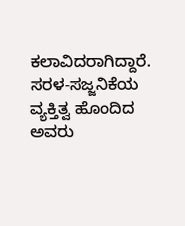ಕಲಾವಿದರಾಗಿದ್ದಾರೆ. ಸರಳ-ಸಜ್ಜನಿಕೆಯ ವ್ಯಕ್ತಿತ್ವ ಹೊಂದಿದ ಅವರು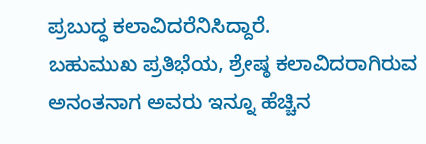ಪ್ರಬುದ್ಧ ಕಲಾವಿದರೆನಿಸಿದ್ದಾರೆ.
ಬಹುಮುಖ ಪ್ರತಿಭೆಯ, ಶ್ರೇಷ್ಠ ಕಲಾವಿದರಾಗಿರುವ ಅನಂತನಾಗ ಅವರು ಇನ್ನೂ ಹೆಚ್ಚಿನ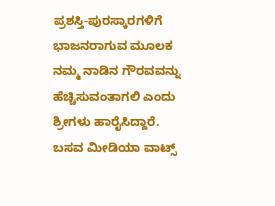ಪ್ರಶಸ್ತಿ-ಪುರಸ್ಕಾರಗಳಿಗೆ ಭಾಜನರಾಗುವ ಮೂಲಕ ನಮ್ಮ ನಾಡಿನ ಗೌರವವನ್ನು ಹೆಚ್ಚಿಸುವಂತಾಗಲಿ ಎಂದು ಶ್ರೀಗಳು ಹಾರೈಸಿದ್ದಾರೆ.
ಬಸವ ಮೀಡಿಯಾ ವಾಟ್ಸ್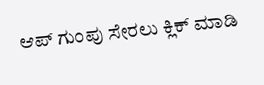ಆಪ್ ಗುಂಪು ಸೇರಲು ಕ್ಲಿಕ್ ಮಾಡಿ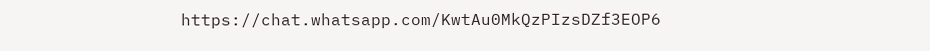https://chat.whatsapp.com/KwtAu0MkQzPIzsDZf3EOP6